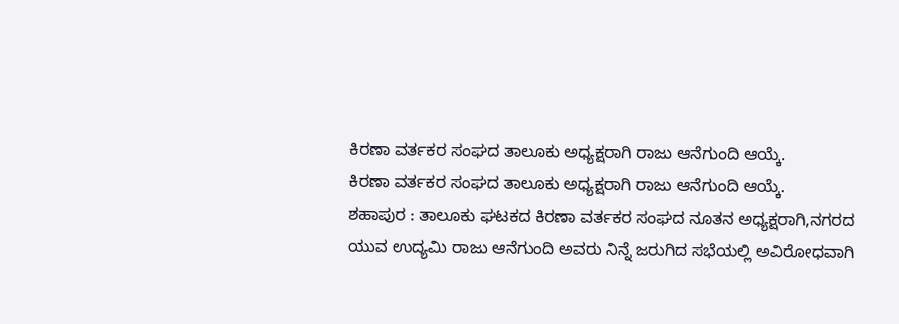ಕಿರಣಾ ವರ್ತಕರ ಸಂಘದ ತಾಲೂಕು ಅಧ್ಯಕ್ಷರಾಗಿ ರಾಜು ಆನೆಗುಂದಿ ಆಯ್ಕೆ.
ಕಿರಣಾ ವರ್ತಕರ ಸಂಘದ ತಾಲೂಕು ಅಧ್ಯಕ್ಷರಾಗಿ ರಾಜು ಆನೆಗುಂದಿ ಆಯ್ಕೆ.
ಶಹಾಪುರ : ತಾಲೂಕು ಘಟಕದ ಕಿರಣಾ ವರ್ತಕರ ಸಂಘದ ನೂತನ ಅಧ್ಯಕ್ಷರಾಗಿ,ನಗರದ ಯುವ ಉದ್ಯಮಿ ರಾಜು ಆನೆಗುಂದಿ ಅವರು ನಿನ್ನೆ ಜರುಗಿದ ಸಭೆಯಲ್ಲಿ ಅವಿರೋಧವಾಗಿ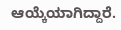ಆಯ್ಕೆಯಾಗಿದ್ದಾರೆ.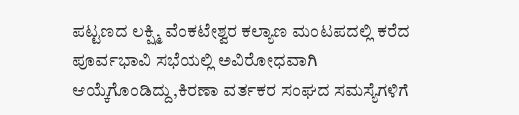ಪಟ್ಟಣದ ಲಕ್ಷ್ಮಿ ವೆಂಕಟೇಶ್ವರ ಕಲ್ಯಾಣ ಮಂಟಪದಲ್ಲಿ ಕರೆದ ಪೂರ್ವಭಾವಿ ಸಭೆಯಲ್ಲಿ ಅವಿರೋಧವಾಗಿ ಆಯ್ಕೆಗೊಂಡಿದ್ದು,ಕಿರಣಾ ವರ್ತಕರ ಸಂಘದ ಸಮಸ್ಯೆಗಳಿಗೆ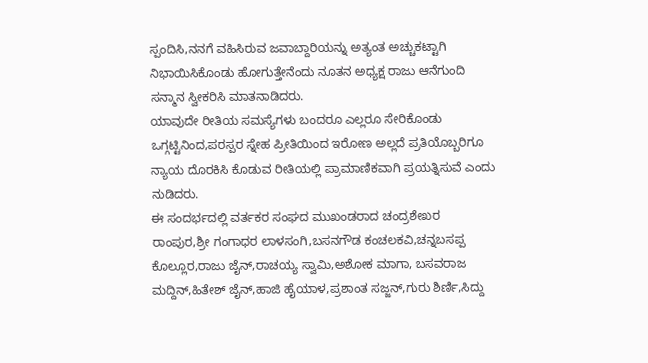ಸ್ಪಂದಿಸಿ,ನನಗೆ ವಹಿಸಿರುವ ಜವಾಬ್ದಾರಿಯನ್ನು ಅತ್ಯಂತ ಅಚ್ಚುಕಟ್ಟಾಗಿ ನಿಭಾಯಿಸಿಕೊಂಡು ಹೋಗುತ್ತೇನೆಂದು ನೂತನ ಅಧ್ಯಕ್ಷ ರಾಜು ಆನೆಗುಂದಿ ಸನ್ಮಾನ ಸ್ವೀಕರಿಸಿ ಮಾತನಾಡಿದರು.
ಯಾವುದೇ ರೀತಿಯ ಸಮಸ್ಯೆಗಳು ಬಂದರೂ ಎಲ್ಲರೂ ಸೇರಿಕೊಂಡು ಒಗ್ಗಟ್ಟಿನಿಂದ,ಪರಸ್ಪರ ಸ್ನೇಹ ಪ್ರೀತಿಯಿಂದ ಇರೋಣ ಅಲ್ಲದೆ ಪ್ರತಿಯೊಬ್ಬರಿಗೂ ನ್ಯಾಯ ದೊರಕಿಸಿ ಕೊಡುವ ರೀತಿಯಲ್ಲಿ ಪ್ರಾಮಾಣಿಕವಾಗಿ ಪ್ರಯತ್ನಿಸುವೆ ಎಂದು ನುಡಿದರು.
ಈ ಸಂದರ್ಭದಲ್ಲಿ ವರ್ತಕರ ಸಂಘದ ಮುಖಂಡರಾದ ಚಂದ್ರಶೇಖರ ರಾಂಪುರ,ಶ್ರೀ ಗಂಗಾಧರ ಲಾಳಸಂಗಿ,ಬಸನಗೌಡ ಕಂಚಲಕವಿ,ಚನ್ನಬಸಪ್ಪ ಕೊಲ್ಲೂರ,ರಾಜು ಜೈನ್,ರಾಚಯ್ಯ ಸ್ವಾಮಿ,ಅಶೋಕ ಮಾಗಾ, ಬಸವರಾಜ ಮದ್ದಿನ್,ಹಿತೇಶ್ ಜೈನ್,ಹಾಜಿ ಹೈಯಾಳ,ಪ್ರಶಾಂತ ಸಜ್ಜನ್,ಗುರು ಶಿರ್ಣಿ,ಸಿದ್ದು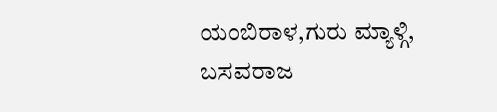ಯಂಬಿರಾಳ,ಗುರು ಮ್ಯಾಳ್ಗಿ, ಬಸವರಾಜ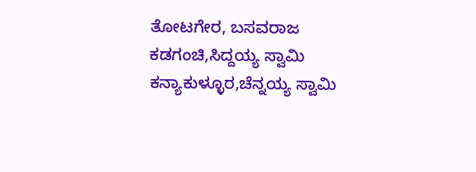ತೋಟಗೇರ, ಬಸವರಾಜ ಕಡಗಂಚಿ,ಸಿದ್ದಯ್ಯ ಸ್ವಾಮಿ ಕನ್ಯಾಕುಳ್ಳೂರ,ಚೆನ್ನಯ್ಯ ಸ್ವಾಮಿ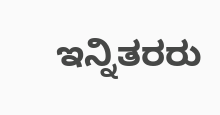ಇನ್ನಿತರರು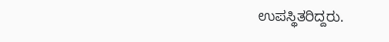ಉಪಸ್ಥಿತರಿದ್ದರು.